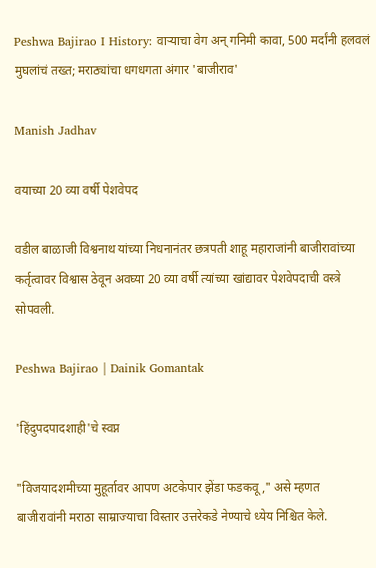Peshwa Bajirao I History: वाऱ्याचा वेग अन् गनिमी कावा, 500 मर्दांनी हलवलं मुघलांचं तख्त; मराठ्यांचा धगधगता अंगार 'बाजीराव'

Manish Jadhav

वयाच्या 20 व्या वर्षी पेशवेपद

वडील बाळाजी विश्वनाथ यांच्या निधनानंतर छत्रपती शाहू महाराजांनी बाजीरावांच्या कर्तृत्वावर विश्वास ठेवून अवघ्या 20 व्या वर्षी त्यांच्या खांद्यावर पेशवेपदाची वस्त्रे सोपवली.

Peshwa Bajirao | Dainik Gomantak

'हिंदुपदपादशाही'चे स्वप्न

"विजयादशमीच्या मुहूर्तावर आपण अटकेपार झेंडा फडकवू," असे म्हणत बाजीरावांनी मराठा साम्राज्याचा विस्तार उत्तरेकडे नेण्याचे ध्येय निश्चित केले.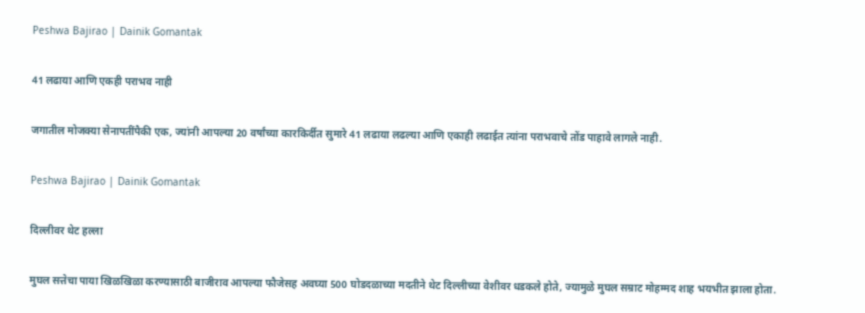Peshwa Bajirao | Dainik Gomantak

41 लढाया आणि एकही पराभव नाही

जगातील मोजक्या सेनापतींपैकी एक, ज्यांनी आपल्या 20 वर्षांच्या कारकिर्दीत सुमारे 41 लढाया लढल्या आणि एकाही लढाईत त्यांना पराभवाचे तोंड पाहावे लागले नाही.

Peshwa Bajirao | Dainik Gomantak

दिल्लीवर थेट हल्ला

मुघल सत्तेचा पाया खिळखिळा करण्यासाठी बाजीराव आपल्या फौजेसह अवघ्या 500 घोडदळाच्या मदतीने थेट दिल्लीच्या वेशीवर धडकले होते, ज्यामुळे मुघल सम्राट मोहम्मद शाह भयभीत झाला होता.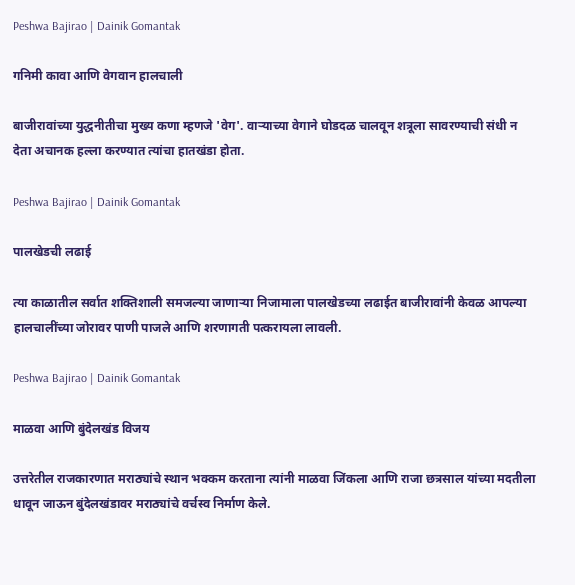Peshwa Bajirao | Dainik Gomantak

गनिमी कावा आणि वेगवान हालचाली

बाजीरावांच्या युद्धनीतीचा मुख्य कणा म्हणजे 'वेग'. वाऱ्याच्या वेगाने घोडदळ चालवून शत्रूला सावरण्याची संधी न देता अचानक हल्ला करण्यात त्यांचा हातखंडा होता.

Peshwa Bajirao | Dainik Gomantak

पालखेडची लढाई

त्या काळातील सर्वात शक्तिशाली समजल्या जाणाऱ्या निजामाला पालखेडच्या लढाईत बाजीरावांनी केवळ आपल्या हालचालींच्या जोरावर पाणी पाजले आणि शरणागती पत्करायला लावली.

Peshwa Bajirao | Dainik Gomantak

माळवा आणि बुंदेलखंड विजय

उत्तरेतील राजकारणात मराठ्यांचे स्थान भक्कम करताना त्यांनी माळवा जिंकला आणि राजा छत्रसाल यांच्या मदतीला धावून जाऊन बुंदेलखंडावर मराठ्यांचे वर्चस्व निर्माण केले.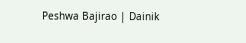Peshwa Bajirao | Dainik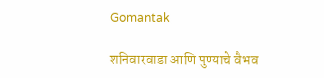Gomantak

शनिवारवाडा आणि पुण्याचे वैभव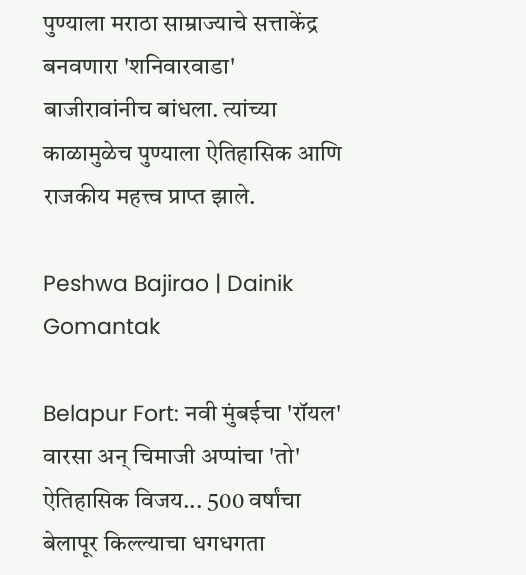पुण्याला मराठा साम्राज्याचे सत्ताकेंद्र बनवणारा 'शनिवारवाडा' बाजीरावांनीच बांधला. त्यांच्या काळामुळेच पुण्याला ऐतिहासिक आणि राजकीय महत्त्व प्राप्त झाले.

Peshwa Bajirao | Dainik Gomantak

Belapur Fort: नवी मुंबईचा 'रॉयल' वारसा अन् चिमाजी अप्पांचा 'तो' ऐतिहासिक विजय... 500 वर्षांचा बेलापूर किल्ल्याचा धगधगता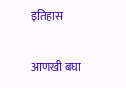इतिहास

आणखी बघा